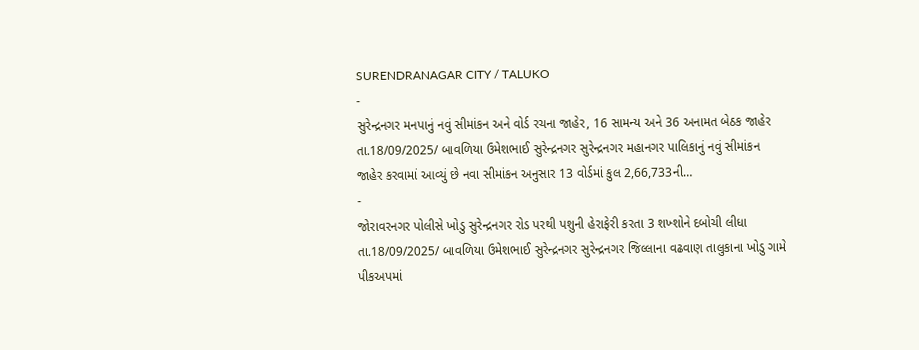SURENDRANAGAR CITY / TALUKO
-
સુરેન્દ્રનગર મનપાનું નવું સીમાંકન અને વોર્ડ રચના જાહેર, 16 સામન્ય અને 36 અનામત બેઠક જાહેર
તા.18/09/2025/ બાવળિયા ઉમેશભાઈ સુરેન્દ્રનગર સુરેન્દ્રનગર મહાનગર પાલિકાનું નવું સીમાંકન જાહેર કરવામાં આવ્યું છે નવા સીમાંકન અનુસાર 13 વોર્ડમાં કુલ 2,66,733ની…
-
જોરાવરનગર પોલીસે ખોડુ સુરેન્દ્રનગર રોડ પરથી પશુની હેરાફેરી કરતા 3 શખ્શોને દબોચી લીધા
તા.18/09/2025/ બાવળિયા ઉમેશભાઈ સુરેન્દ્રનગર સુરેન્દ્રનગર જિલ્લાના વઢવાણ તાલુકાના ખોડુ ગામે પીકઅપમાં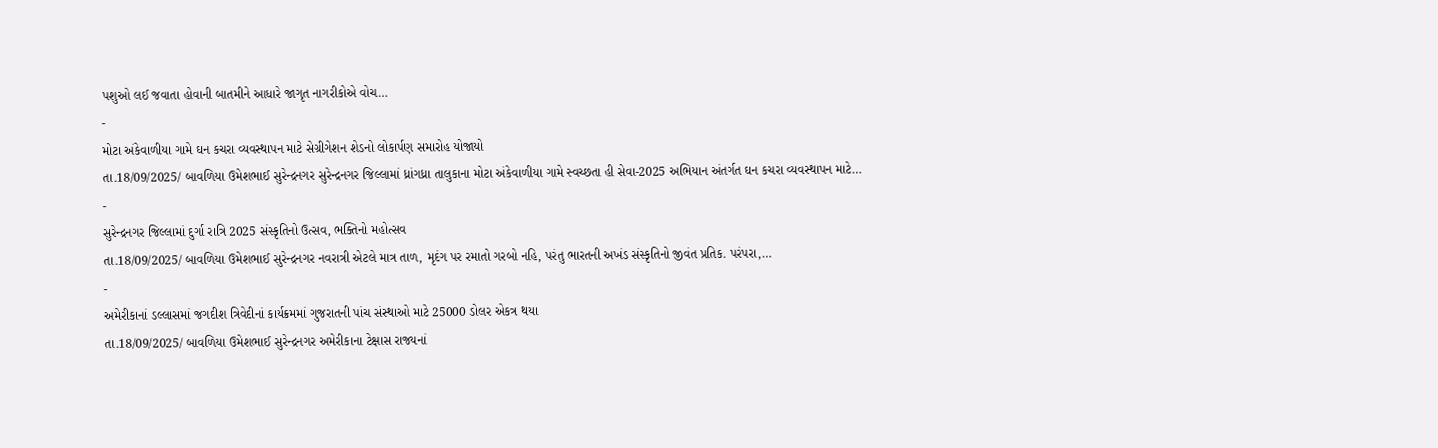પશુઓ લઈ જવાતા હોવાની બાતમીને આધારે જાગૃત નાગરીકોએ વોચ…
-
મોટા અંકેવાળીયા ગામે ઘન કચરા વ્યવસ્થાપન માટે સેગ્રીગેશન શેડનો લોકાર્પણ સમારોહ યોજાયો
તા.18/09/2025/ બાવળિયા ઉમેશભાઈ સુરેન્દ્રનગર સુરેન્દ્રનગર જિલ્લામાં ધ્રાંગધ્રા તાલુકાના મોટા અંકેવાળીયા ગામે સ્વચ્છતા હી સેવા-2025 અભિયાન અંતર્ગત ઘન કચરા વ્યવસ્થાપન માટે…
-
સુરેન્દ્રનગર જિલ્લામાં દુર્ગા રાત્રિ 2025 સંસ્કૃતિનો ઉત્સવ, ભક્તિનો મહોત્સવ
તા.18/09/2025/ બાવળિયા ઉમેશભાઈ સુરેન્દ્રનગર નવરાત્રી એટલે માત્ર તાળ, મૃદંગ પર રમાતો ગરબો નહિ, પરંતુ ભારતની અખંડ સંસ્કૃતિનો જીવંત પ્રતિક. પરંપરા,…
-
અમેરીકાનાં ડલ્લાસમાં જગદીશ ત્રિવેદીનાં કાર્યક્રમમાં ગુજરાતની પાંચ સંસ્થાઓ માટે 25000 ડોલર એકત્ર થયા
તા.18/09/2025/ બાવળિયા ઉમેશભાઈ સુરેન્દ્રનગર અમેરીકાના ટેક્ષાસ રાજ્યનાં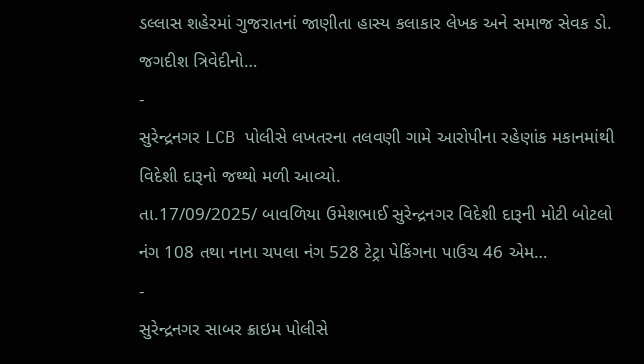ડલ્લાસ શહેરમાં ગુજરાતનાં જાણીતા હાસ્ય કલાકાર લેખક અને સમાજ સેવક ડો. જગદીશ ત્રિવેદીનો…
-
સુરેન્દ્રનગર LCB પોલીસે લખતરના તલવણી ગામે આરોપીના રહેણાંક મકાનમાંથી વિદેશી દારૂનો જથ્થો મળી આવ્યો.
તા.17/09/2025/ બાવળિયા ઉમેશભાઈ સુરેન્દ્રનગર વિદેશી દારૂની મોટી બોટલો નંગ 108 તથા નાના ચપલા નંગ 528 ટેટ્રા પેકિંગના પાઉચ 46 એમ…
-
સુરેન્દ્રનગર સાબર ક્રાઇમ પોલીસે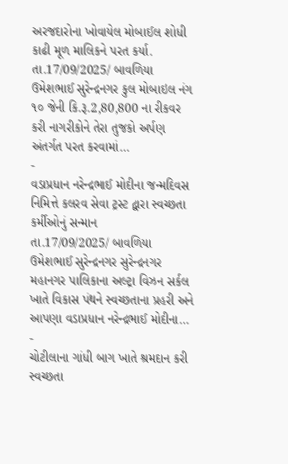અરજદારોના ખોવાયેલ મોબાઈલ શોધી કાઢી મૂળ માલિકને પરત કર્યા.
તા.17/09/2025/ બાવળિયા ઉમેશભાઈ સુરેન્દ્રનગર કુલ મોબાઇલ નંગ ૧૦ જેની કિ.રૂ.2,80,800 ના રીકવર કરી નાગરીકોને તેરા તુજકો અર્પણ અંતર્ગત પરત કરવામાં…
-
વડાપ્રધાન નરેન્દ્રભાઈ મોદીના જન્મદિવસ નિમિત્તે કલરવ સેવા ટ્રસ્ટ દ્વારા સ્વચ્છતા કર્મીઓનું સન્માન
તા.17/09/2025/ બાવળિયા ઉમેશભાઈ સુરેન્દ્રનગર સુરેન્દ્રનગર મહાનગર પાલિકાના અલ્ટ્રા વિઝન સર્કલ ખાતે વિકાસ પંથને સ્વચ્છતાના પ્રહરી અને આપણા વડાપ્રધાન નરેન્દ્રભાઈ મોદીના…
-
ચોટીલાના ગાંધી બાગ ખાતે શ્રમદાન કરી સ્વચ્છતા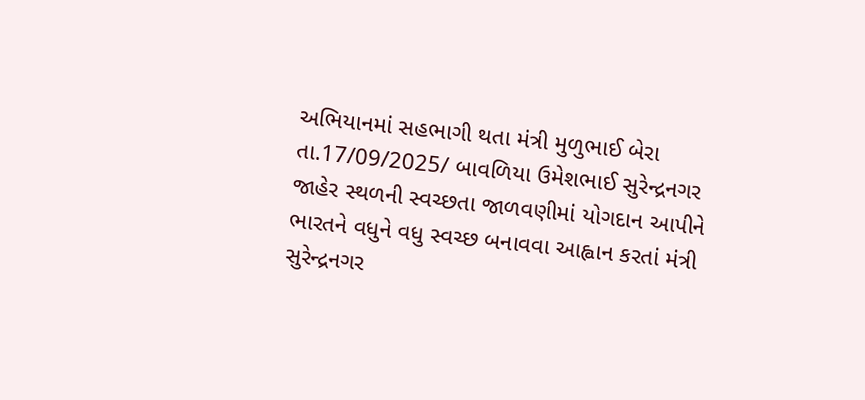અભિયાનમાં સહભાગી થતા મંત્રી મુળુભાઈ બેરા
તા.17/09/2025/ બાવળિયા ઉમેશભાઈ સુરેન્દ્રનગર જાહેર સ્થળની સ્વચ્છતા જાળવણીમાં યોગદાન આપીને ભારતને વધુને વધુ સ્વચ્છ બનાવવા આહ્વાન કરતાં મંત્રી સુરેન્દ્રનગર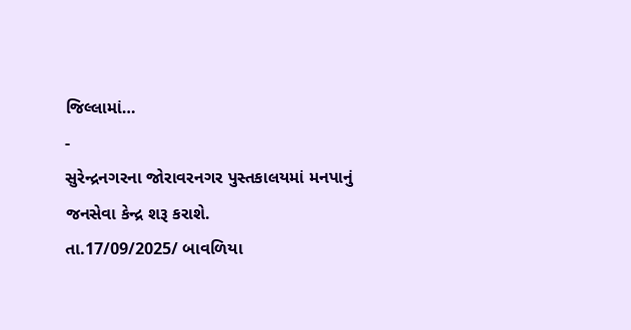જિલ્લામાં…
-
સુરેન્દ્રનગરના જોરાવરનગર પુસ્તકાલયમાં મનપાનું જનસેવા કેન્દ્ર શરૂ કરાશે.
તા.17/09/2025/ બાવળિયા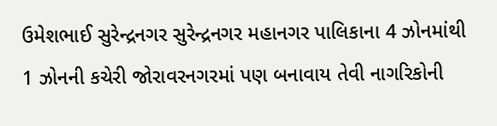ઉમેશભાઈ સુરેન્દ્રનગર સુરેન્દ્રનગર મહાનગર પાલિકાના 4 ઝોનમાંથી 1 ઝોનની કચેરી જોરાવરનગરમાં પણ બનાવાય તેવી નાગરિકોની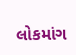લોકમાંગ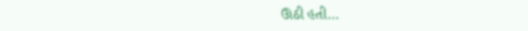ઊઠી હતી…